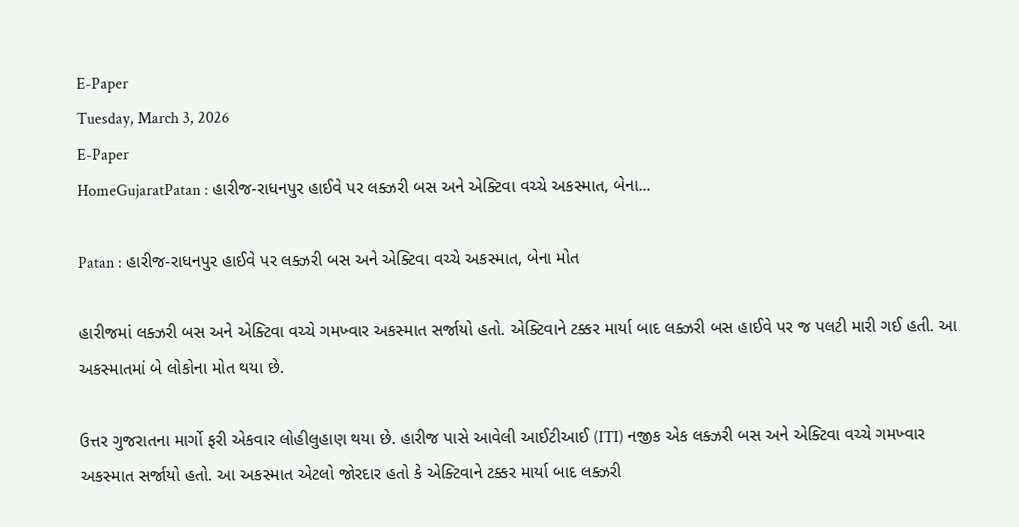E-Paper
Tuesday, March 3, 2026
E-Paper
HomeGujaratPatan : હારીજ-રાધનપુર હાઈવે પર લક્ઝરી બસ અને એક્ટિવા વચ્ચે અકસ્માત, બેના...

Patan : હારીજ-રાધનપુર હાઈવે પર લક્ઝરી બસ અને એક્ટિવા વચ્ચે અકસ્માત, બેના મોત

હારીજમાં લક્ઝરી બસ અને એક્ટિવા વચ્ચે ગમખ્વાર અકસ્માત સર્જાયો હતો. એક્ટિવાને ટક્કર માર્યા બાદ લક્ઝરી બસ હાઈવે પર જ પલટી મારી ગઈ હતી. આ અકસ્માતમાં બે લોકોના મોત થયા છે.

ઉત્તર ગુજરાતના માર્ગો ફરી એકવાર લોહીલુહાણ થયા છે. હારીજ પાસે આવેલી આઈટીઆઈ (ITI) નજીક એક લક્ઝરી બસ અને એક્ટિવા વચ્ચે ગમખ્વાર અકસ્માત સર્જાયો હતો. આ અકસ્માત એટલો જોરદાર હતો કે એક્ટિવાને ટક્કર માર્યા બાદ લક્ઝરી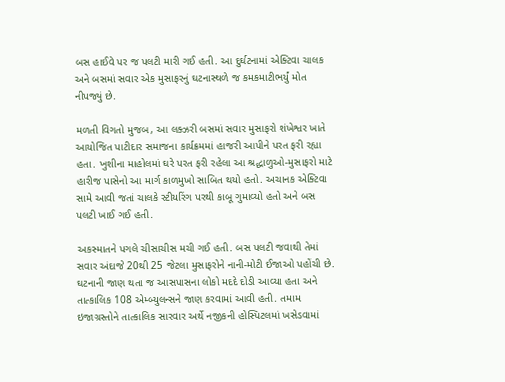બસ હાઈવે પર જ પલટી મારી ગઈ હતી. આ દુર્ઘટનામાં એક્ટિવા ચાલક અને બસમાં સવાર એક મુસાફરનું ઘટનાસ્થળે જ કમકમાટીભર્યું મોત નીપજ્યું છે.

મળતી વિગતો મુજબ, આ લક્ઝરી બસમાં સવાર મુસાફરો શંખેશ્વર ખાતે આયોજિત પાટીદાર સમાજના કાર્યક્રમમાં હાજરી આપીને પરત ફરી રહ્યા હતા. ખુશીના માહોલમાં ઘરે પરત ફરી રહેલા આ શ્રદ્ધાળુઓ-મુસાફરો માટે હારીજ પાસેનો આ માર્ગ કાળમુખો સાબિત થયો હતો. અચાનક એક્ટિવા સામે આવી જતાં ચાલકે સ્ટીયરિંગ પરથી કાબૂ ગુમાવ્યો હતો અને બસ પલટી ખાઈ ગઈ હતી.

અકસ્માતને પગલે ચીસાચીસ મચી ગઈ હતી. બસ પલટી જવાથી તેમાં સવાર અંદાજે 20થી 25 જેટલા મુસાફરોને નાની-મોટી ઈજાઓ પહોંચી છે. ઘટનાની જાણ થતા જ આસપાસના લોકો મદદે દોડી આવ્યા હતા અને તાત્કાલિક 108 એમ્બ્યુલન્સને જાણ કરવામાં આવી હતી. તમામ ઇજાગ્રસ્તોને તાત્કાલિક સારવાર અર્થે નજીકની હોસ્પિટલમાં ખસેડવામાં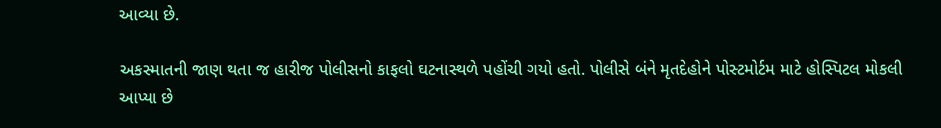આવ્યા છે.

અકસ્માતની જાણ થતા જ હારીજ પોલીસનો કાફલો ઘટનાસ્થળે પહોંચી ગયો હતો. પોલીસે બંને મૃતદેહોને પોસ્ટમોર્ટમ માટે હોસ્પિટલ મોકલી આપ્યા છે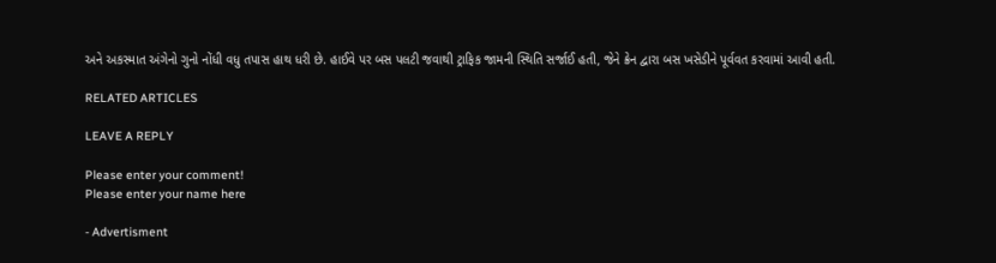અને અકસ્માત અંગેનો ગુનો નોંધી વધુ તપાસ હાથ ધરી છે. હાઈવે પર બસ પલટી જવાથી ટ્રાફિક જામની સ્થિતિ સર્જાઈ હતી, જેને ક્રેન દ્વારા બસ ખસેડીને પૂર્વવત કરવામાં આવી હતી.

RELATED ARTICLES

LEAVE A REPLY

Please enter your comment!
Please enter your name here

- Advertisment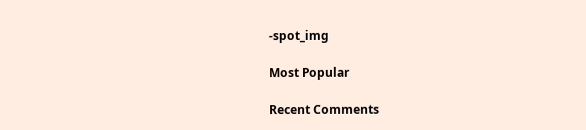-spot_img

Most Popular

Recent Comments